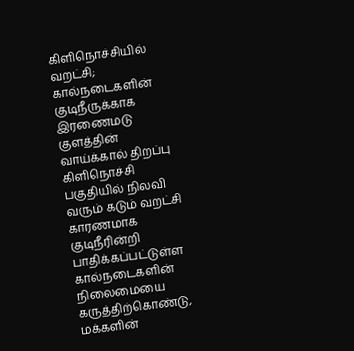கிளிநொச்சியில் வறட்சி; கால்நடைகளின் குடிநீருக்காக இரணைமடு குளத்தின் வாய்க்கால் திறப்பு
கிளிநொச்சி பகுதியில் நிலவி வரும் கடும் வறட்சி காரணமாக குடிநீரின்றி பாதிக்கப்பட்டுள்ள கால்நடைகளின் நிலைமையை கருத்திற்கொண்டு, மக்களின்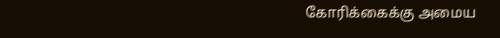கோரிக்கைக்கு அமைய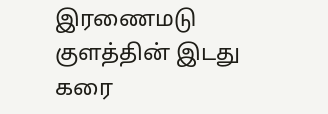இரணைமடு குளத்தின் இடது கரை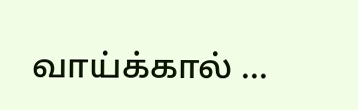வாய்க்கால் ...